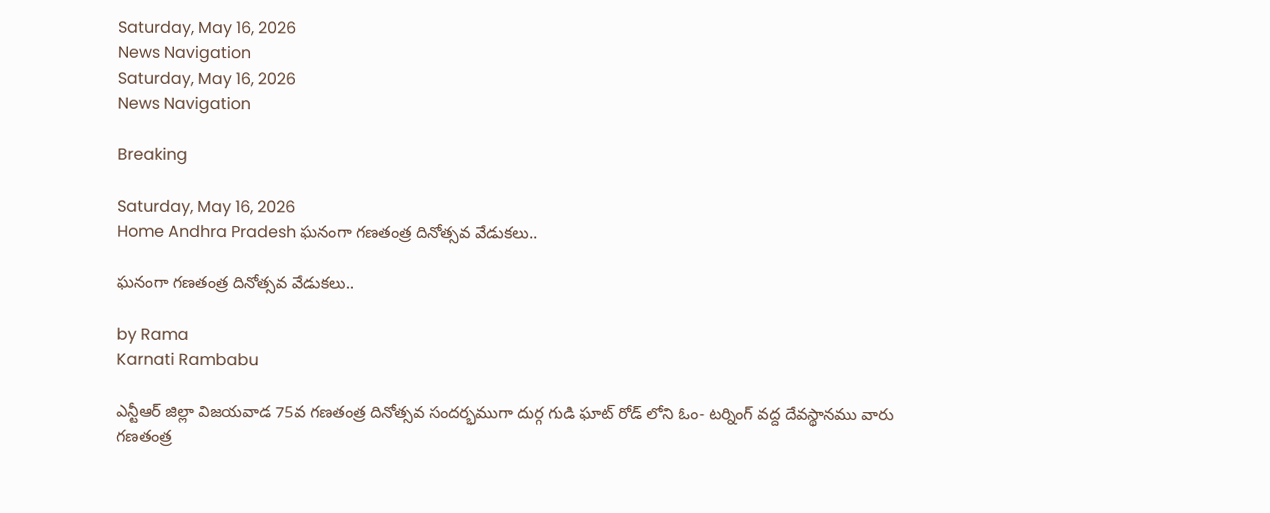Saturday, May 16, 2026
News Navigation
Saturday, May 16, 2026
News Navigation

Breaking

Saturday, May 16, 2026
Home Andhra Pradesh ఘనంగా గణతంత్ర దినోత్సవ వేడుకలు..

ఘనంగా గణతంత్ర దినోత్సవ వేడుకలు..

by Rama
Karnati Rambabu

ఎన్టీఆర్ జిల్లా విజయవాడ 75వ గణతంత్ర దినోత్సవ సందర్భముగా దుర్గ గుడి ఘాట్ రోడ్ లోని ఓం- టర్నింగ్ వద్ద దేవస్థానము వారు గణతంత్ర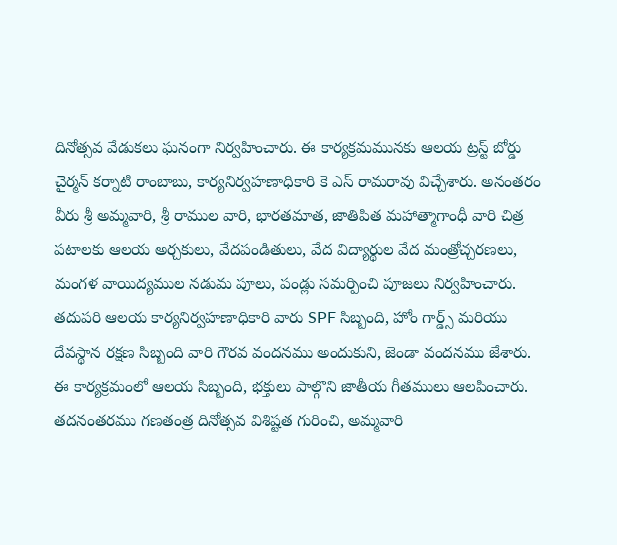దినోత్సవ వేడుకలు ఘనంగా నిర్వహించారు. ఈ కార్యక్రమమునకు ఆలయ ట్రస్ట్ బోర్డు చైర్మన్ కర్నాటి రాంబాబు, కార్యనిర్వహణాధికారి కె ఎస్ రామరావు విచ్చేశారు. అనంతరం వీరు శ్రీ అమ్మవారి, శ్రీ రాముల వారి, భారతమాత, జాతిపిత మహాత్మాగాంధీ వారి చిత్ర పటాలకు ఆలయ అర్చకులు, వేదపండితులు, వేద విద్యార్థుల వేద మంత్రోచ్చరణలు, మంగళ వాయిద్యముల నడుమ పూలు, పండ్లు సమర్పించి పూజలు నిర్వహించారు. తదుపరి ఆలయ కార్యనిర్వహణాధికారి వారు SPF సిబ్బంది, హోం గార్డ్స్ మరియు దేవస్థాన రక్షణ సిబ్బంది వారి గౌరవ వందనము అందుకుని, జెండా వందనము జేశారు. ఈ కార్యక్రమంలో ఆలయ సిబ్బంది, భక్తులు పాల్గొని జాతీయ గీతములు ఆలపించారు. తదనంతరము గణతంత్ర దినోత్సవ విశిష్టత గురించి, అమ్మవారి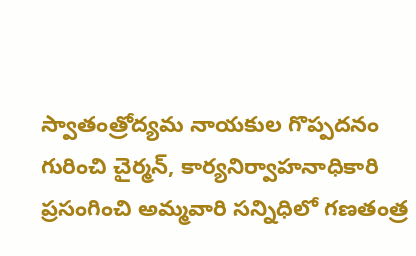స్వాతంత్రోద్యమ నాయకుల గొప్పదనం గురించి చైర్మన్, కార్యనిర్వాహనాధికారి ప్రసంగించి అమ్మవారి సన్నిధిలో గణతంత్ర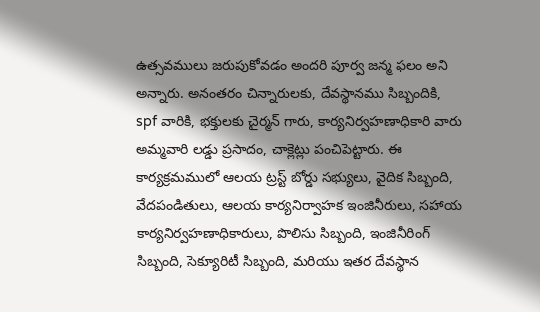ఉత్సవములు జరుపుకోవడం అందరి పూర్వ జన్మ ఫలం అని అన్నారు. అనంతరం చిన్నారులకు, దేవస్థానము సిబ్బందికి, spf వారికి, భక్తులకు చైర్మన్ గారు, కార్యనిర్వహణాధికారి వారు అమ్మవారి లడ్డు ప్రసాదం, చాక్లెట్లు పంచిపెట్టారు. ఈ కార్యక్రమములో ఆలయ ట్రస్ట్ బోర్డు సభ్యులు, వైదిక సిబ్బంది, వేదపండితులు, ఆలయ కార్యనిర్వాహక ఇంజినీరులు, సహాయ కార్యనిర్వహణాధికారులు, పొలిసు సిబ్బంది, ఇంజినీరింగ్ సిబ్బంది, సెక్యూరిటీ సిబ్బంది, మరియు ఇతర దేవస్థాన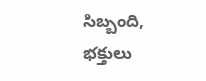సిబ్బంది, భక్తులు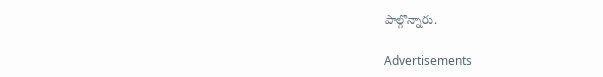పాల్గొన్నారు.

Advertisements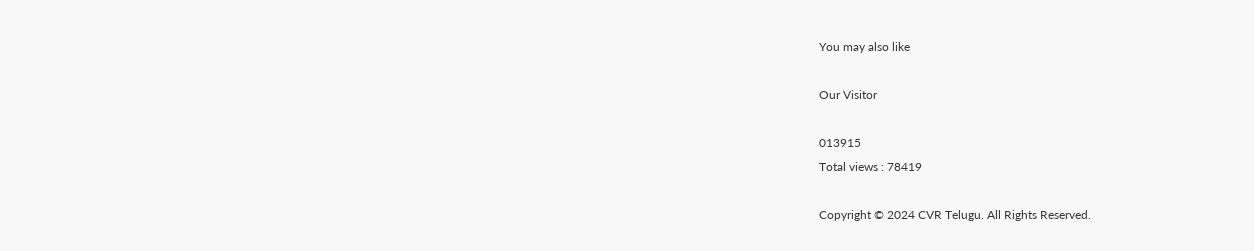You may also like

Our Visitor

013915
Total views : 78419

Copyright © 2024 CVR Telugu. All Rights Reserved.